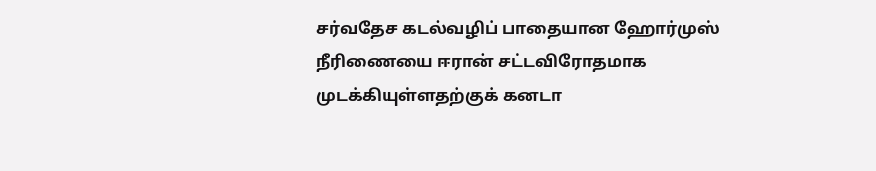சர்வதேச கடல்வழிப் பாதையான ஹோர்முஸ் நீரிணையை ஈரான் சட்டவிரோதமாக முடக்கியுள்ளதற்குக் கனடா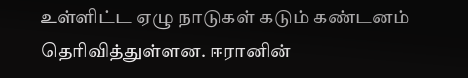உள்ளிட்ட ஏழு நாடுகள் கடும் கண்டனம் தெரிவித்துள்ளன. ஈரானின்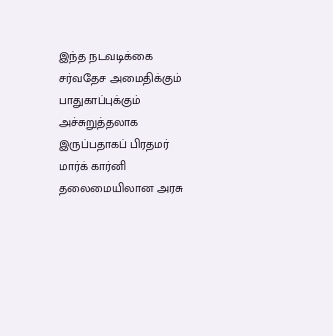இந்த நடவடிக்கை சர்வதேச அமைதிக்கும் பாதுகாப்புக்கும் அச்சுறுத்தலாக இருப்பதாகப் பிரதமர் மார்க் கார்னி தலைமையிலான அரசு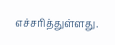எச்சரித்துள்ளது.